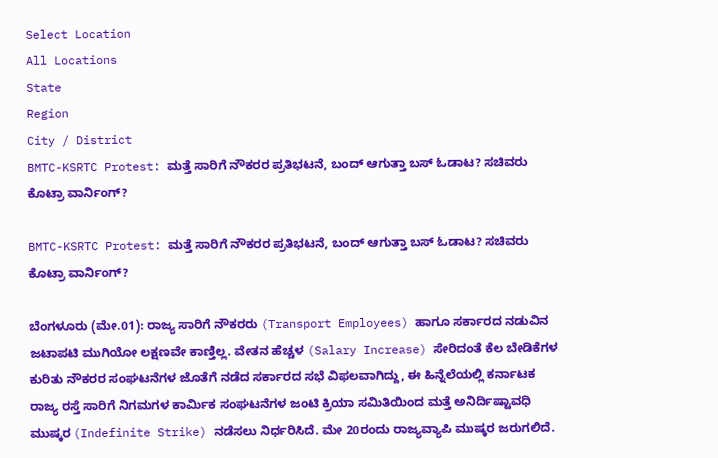Select Location
All Locations
State
Region
City / District
BMTC-KSRTC Protest: ಮತ್ತೆ ಸಾರಿಗೆ ನೌಕರರ ಪ್ರತಿಭಟನೆ, ಬಂದ್ ಆಗುತ್ತಾ ಬಸ್ ಓಡಾಟ? ಸಚಿವರು ಕೊಟ್ರಾ ವಾರ್ನಿಂಗ್?

BMTC-KSRTC Protest: ಮತ್ತೆ ಸಾರಿಗೆ ನೌಕರರ ಪ್ರತಿಭಟನೆ, ಬಂದ್ ಆಗುತ್ತಾ ಬಸ್ ಓಡಾಟ? ಸಚಿವರು ಕೊಟ್ರಾ ವಾರ್ನಿಂಗ್?

ಬೆಂಗಳೂರು (ಮೇ.01): ರಾಜ್ಯ ಸಾರಿಗೆ ನೌಕರರು (Transport Employees) ಹಾಗೂ ಸರ್ಕಾರದ ನಡುವಿನ ಜಟಾಪಟಿ ಮುಗಿಯೋ ಲಕ್ಷಣವೇ ಕಾಣ್ತಿಲ್ಲ. ವೇತನ ಹೆಚ್ಚಳ (Salary Increase) ಸೇರಿದಂತೆ ಕೆಲ ಬೇಡಿಕೆಗಳ ಕುರಿತು ನೌಕರರ ಸಂಘಟನೆಗಳ ಜೊತೆಗೆ ನಡೆದ ಸರ್ಕಾರದ ಸಭೆ ವಿಫಲವಾಗಿದ್ದು, ಈ ಹಿನ್ನೆಲೆಯಲ್ಲಿ ಕರ್ನಾಟಕ ರಾಜ್ಯ ರಸ್ತೆ ಸಾರಿಗೆ ನಿಗಮಗಳ ಕಾರ್ಮಿಕ ಸಂಘಟನೆಗಳ ಜಂಟಿ ಕ್ರಿಯಾ ಸಮಿತಿಯಿಂದ ಮತ್ತೆ ಅನಿರ್ದಿಷ್ಟಾವಧಿ ಮುಷ್ಕರ (Indefinite Strike) ನಡೆಸಲು ನಿರ್ಧರಿಸಿದೆ. ಮೇ 20ರಂದು ರಾಜ್ಯವ್ಯಾಪಿ ಮುಷ್ಕರ ಜರುಗಲಿದೆ.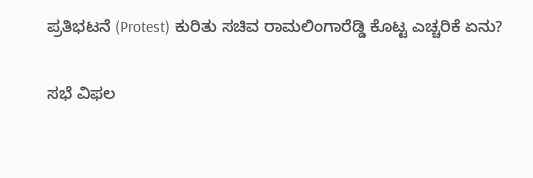ಪ್ರತಿಭಟನೆ (Protest) ಕುರಿತು ಸಚಿವ ರಾಮಲಿಂಗಾರೆಡ್ಡಿ ಕೊಟ್ಟ ಎಚ್ಚರಿಕೆ ಏನು?

ಸಭೆ ವಿಫಲ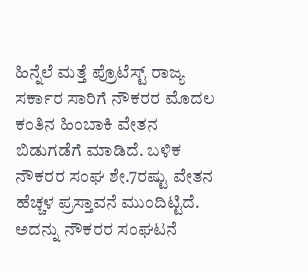ಹಿನ್ನೆಲೆ ಮತ್ತೆ ಪ್ರೊಟೆಸ್ಟ್ ರಾಜ್ಯ ಸರ್ಕಾರ ಸಾರಿಗೆ ನೌಕರರ ಮೊದಲ ಕಂತಿನ ಹಿಂಬಾಕಿ ವೇತನ ಬಿಡುಗಡೆಗೆ ಮಾಡಿದೆ. ಬಳಿಕ ನೌಕರರ ಸಂಘ ಶೇ.7ರಷ್ಟು ವೇತನ ಹೆಚ್ಚಳ ಪ್ರಸ್ತಾವನೆ ಮುಂದಿಟ್ಟಿದೆ. ಅದನ್ನು ನೌಕರರ ಸಂಘಟನೆ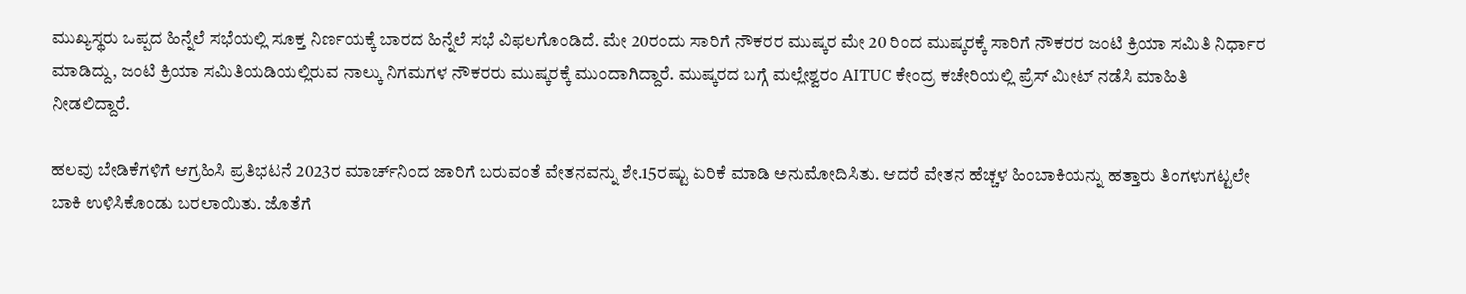ಮುಖ್ಯಸ್ಥರು ಒಪ್ಪದ ಹಿನ್ನೆಲೆ ಸಭೆಯಲ್ಲಿ ಸೂಕ್ತ ನಿರ್ಣಯಕ್ಕೆ ಬಾರದ ಹಿನ್ನೆಲೆ ಸಭೆ ವಿಫಲಗೊಂಡಿದೆ. ಮೇ 20ರಂದು ಸಾರಿಗೆ ನೌಕರರ ಮುಷ್ಕರ ಮೇ 20 ರಿಂದ‌ ಮುಷ್ಕರಕ್ಕೆ ಸಾರಿಗೆ ನೌಕರರ ಜಂಟಿ ಕ್ರಿಯಾ ಸಮಿತಿ ನಿರ್ಧಾರ ಮಾಡಿದ್ದು, ಜಂಟಿ ಕ್ರಿಯಾ ಸಮಿತಿಯಡಿಯಲ್ಲಿರುವ ನಾಲ್ಕು‌ ನಿಗಮಗಳ ನೌಕರರು ಮುಷ್ಕರಕ್ಕೆ ಮುಂದಾಗಿದ್ದಾರೆ. ಮುಷ್ಕರದ ಬಗ್ಗೆ ಮಲ್ಲೇಶ್ವರಂ AITUC ಕೇಂದ್ರ ಕಚೇರಿಯಲ್ಲಿ ಪ್ರೆಸ್ ಮೀಟ್ ನಡೆಸಿ ಮಾಹಿತಿ ನೀಡಲಿದ್ದಾರೆ.

ಹಲವು ಬೇಡಿಕೆಗಳಿಗೆ ಆಗ್ರಹಿಸಿ ಪ್ರತಿಭಟನೆ 2023ರ ಮಾರ್ಚ್‌ನಿಂದ ಜಾರಿಗೆ ಬರುವಂತೆ ವೇತನವನ್ನು ಶೇ.15ರಷ್ಟು ಏರಿಕೆ ಮಾಡಿ ಅನುಮೋದಿಸಿತು. ಆದರೆ ವೇತನ ಹೆಚ್ಚಳ ಹಿಂಬಾಕಿಯನ್ನು ಹತ್ತಾರು ತಿಂಗಳುಗಟ್ಟಲೇ ಬಾಕಿ ಉಳಿಸಿಕೊಂಡು ಬರಲಾಯಿತು. ಜೊತೆಗೆ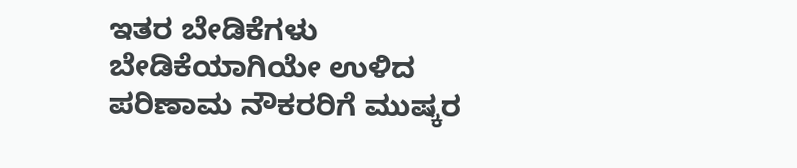ಇತರ ಬೇಡಿಕೆಗಳು ಬೇಡಿಕೆಯಾಗಿಯೇ ಉಳಿದ ಪರಿಣಾಮ ನೌಕರರಿಗೆ ಮುಷ್ಕರ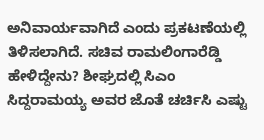ಅನಿವಾರ್ಯವಾಗಿದೆ ಎಂದು ಪ್ರಕಟಣೆಯಲ್ಲಿ ತಿಳಿಸಲಾಗಿದೆ. ಸಚಿವ ರಾಮಲಿಂಗಾರೆಡ್ಡಿ ಹೇಳಿದ್ದೇನು? ಶೀಘ್ರದಲ್ಲಿ ಸಿಎಂ ಸಿದ್ದರಾಮಯ್ಯ ಅವರ ಜೊತೆ ಚರ್ಚಿಸಿ ಎಷ್ಟು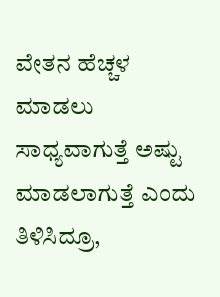ವೇತನ ಹೆಚ್ಚಳ ಮಾಡಲು ಸಾಧ್ಯವಾಗುತ್ತೆ ಅಷ್ಟು ಮಾಡಲಾಗುತ್ತೆ ಎಂದು ತಿಳಿಸಿದ್ರೂ,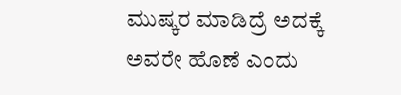ಮುಷ್ಕರ ಮಾಡಿದ್ರೆ ಅದಕ್ಕೆ ಅವರೇ ಹೊಣೆ ಎಂದು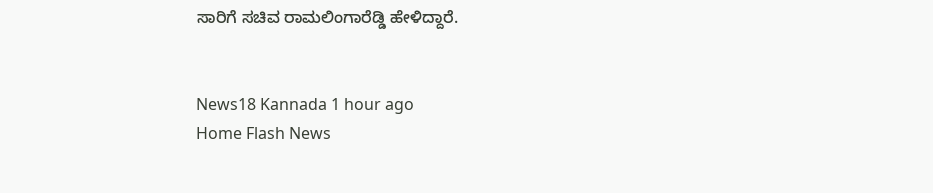ಸಾರಿಗೆ ಸಚಿವ ರಾಮಲಿಂಗಾರೆಡ್ಡಿ ಹೇಳಿದ್ದಾರೆ.


News18 Kannada 1 hour ago
Home Flash News